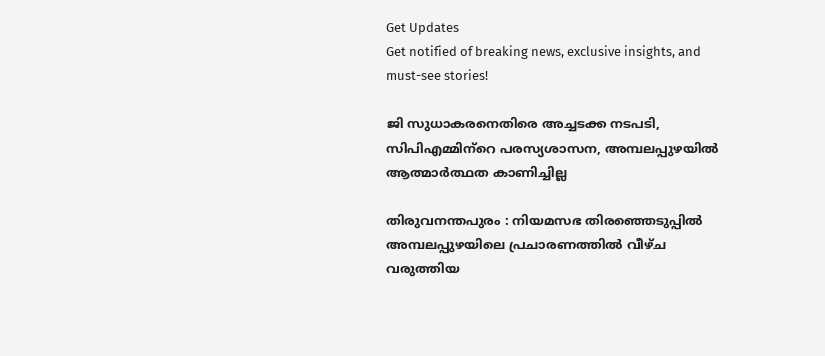Get Updates
Get notified of breaking news, exclusive insights, and must-see stories!

ജി സുധാകരനെതിരെ അച്ചടക്ക നടപടി, സിപിഎമ്മിന്‌റെ പരസ്യശാസന, അമ്പലപ്പുഴയില്‍ ആത്മാര്‍ത്ഥത കാണിച്ചില്ല

തിരുവനന്തപുരം : നിയമസഭ തിരഞ്ഞെടുപ്പില്‍ അമ്പലപ്പുഴയിലെ പ്രചാരണത്തില്‍ വീഴ്ച വരുത്തിയ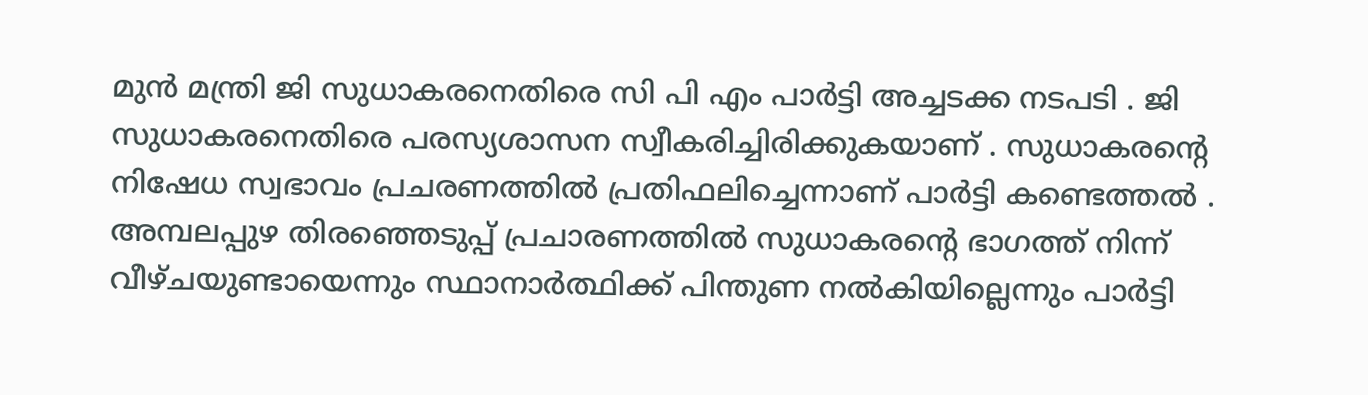മുന്‍ മന്ത്രി ജി സുധാകരനെതിരെ സി പി എം പാര്‍ട്ടി അച്ചടക്ക നടപടി . ജി സുധാകരനെതിരെ പരസ്യശാസന സ്വീകരിച്ചിരിക്കുകയാണ് . സുധാകരന്റെ നിഷേധ സ്വഭാവം പ്രചരണത്തില്‍ പ്രതിഫലിച്ചെന്നാണ് പാര്‍ട്ടി കണ്ടെത്തല്‍ . അമ്പലപ്പുഴ തിരഞ്ഞെടുപ്പ് പ്രചാരണത്തില്‍ സുധാകരന്റെ ഭാഗത്ത് നിന്ന് വീഴ്ചയുണ്ടായെന്നും സ്ഥാനാര്‍ത്ഥിക്ക് പിന്തുണ നല്‍കിയില്ലെന്നും പാര്‍ട്ടി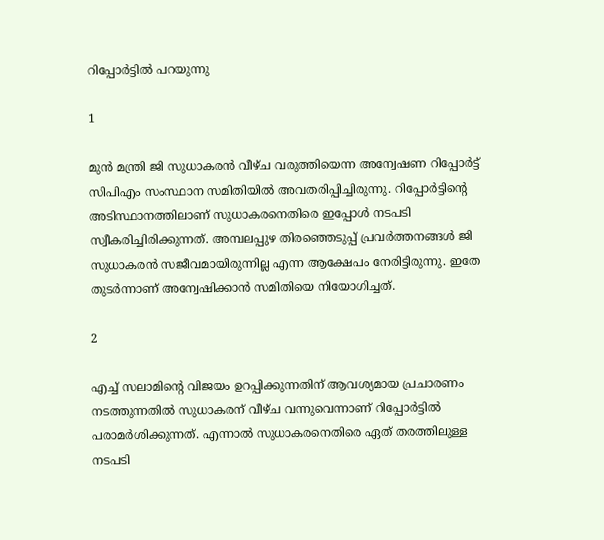റിപ്പോര്‍ട്ടില്‍ പറയുന്നു

1

മുന്‍ മന്ത്രി ജി സുധാകരന്‍ വീഴ്ച വരുത്തിയെന്ന അന്വേഷണ റിപ്പോര്‍ട്ട് സിപിഎം സംസ്ഥാന സമിതിയില്‍ അവതരിപ്പിച്ചിരുന്നു. റിപ്പോര്‍ട്ടിന്റെ അടിസ്ഥാനത്തിലാണ് സുധാകരനെതിരെ ഇപ്പോള്‍ നടപടി സ്വീകരിച്ചിരിക്കുന്നത്. അമ്പലപ്പുഴ തിരഞ്ഞെടുപ്പ് പ്രവര്‍ത്തനങ്ങള്‍ ജി സുധാകരന്‍ സജീവമായിരുന്നില്ല എന്ന ആക്ഷേപം നേരിട്ടിരുന്നു. ഇതേ തുടര്‍ന്നാണ് അന്വേഷിക്കാന്‍ സമിതിയെ നിയോഗിച്ചത്.

2

എച്ച് സലാമിന്റെ വിജയം ഉറപ്പിക്കുന്നതിന് ആവശ്യമായ പ്രചാരണം നടത്തുന്നതില്‍ സുധാകരന് വീഴ്ച വന്നുവെന്നാണ് റിപ്പോര്‍ട്ടില്‍ പരാമര്‍ശിക്കുന്നത്. എന്നാല്‍ സുധാകരനെതിരെ ഏത് തരത്തിലുള്ള നടപടി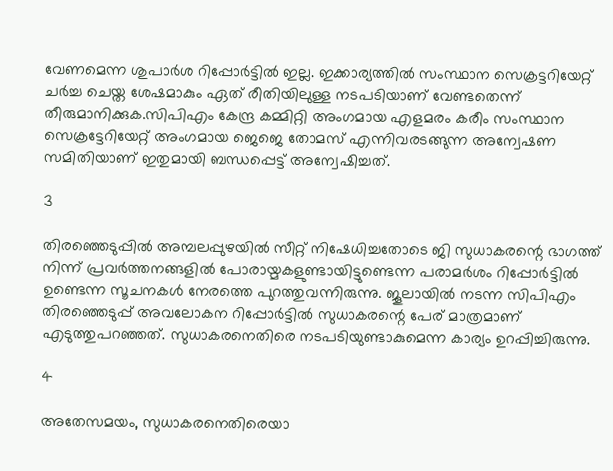വേണമെന്ന ശുപാര്‍ശ റിപ്പോര്‍ട്ടില്‍ ഇല്ല. ഇക്കാര്യത്തില്‍ സംസ്ഥാന സെക്രട്ടറിയേറ്റ് ചര്‍ച്ച ചെയ്ത ശേഷമാകും ഏത് രീതിയിലുള്ള നടപടിയാണ് വേണ്ടതെന്ന് തീരുമാനിക്കുക.സിപിഎം കേന്ദ്ര കമ്മിറ്റി അംഗമായ എളമരം കരീം സംസ്ഥാന സെക്രട്ടേറിയേറ്റ് അംഗമായ ജെജെ തോമസ് എന്നിവരടങ്ങുന്ന അന്വേഷണ സമിതിയാണ് ഇതുമായി ബന്ധപ്പെട്ട് അന്വേഷിച്ചത്.

3

തിരഞ്ഞെടുപ്പില്‍ അമ്പലപ്പുഴയില്‍ സീറ്റ് നിഷേധിച്ചതോടെ ജി സുധാകരന്റെ ഭാഗത്ത് നിന്ന് പ്രവര്‍ത്തനങ്ങളില്‍ പോരായ്മകളുണ്ടായിട്ടുണ്ടെന്ന പരാമര്‍ശം റിപ്പോര്‍ട്ടില്‍ ഉണ്ടെന്ന സൂചനകള്‍ നേരത്തെ പുറത്തുവന്നിരുന്നു. ജൂലായില്‍ നടന്ന സിപിഎം തിരഞ്ഞെടുപ്പ് അവലോകന റിപ്പോര്‍ട്ടില്‍ സുധാകരന്റെ പേര് മാത്രമാണ് എടുത്തുപറഞ്ഞത്. സുധാകരനെതിരെ നടപടിയുണ്ടാകുമെന്ന കാര്യം ഉറപ്പിച്ചിരുന്നു.

4

അതേസമയം, സുധാകരനെതിരെയാ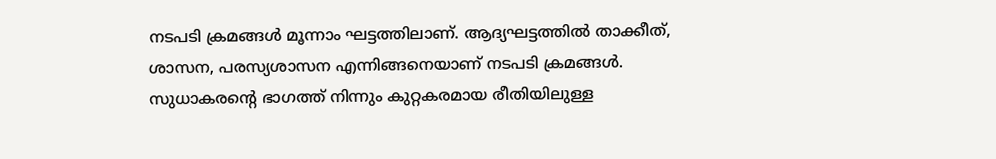നടപടി ക്രമങ്ങള്‍ മൂന്നാം ഘട്ടത്തിലാണ്. ആദ്യഘട്ടത്തില്‍ താക്കീത്, ശാസന, പരസ്യശാസന എന്നിങ്ങനെയാണ് നടപടി ക്രമങ്ങള്‍. സുധാകരന്റെ ഭാഗത്ത് നിന്നും കുറ്റകരമായ രീതിയിലുള്ള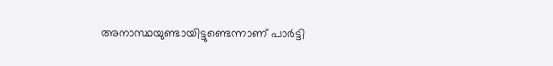അനാസ്ഥയുണ്ടായിട്ടുണ്ടെന്നാണ് പാര്‍ട്ടി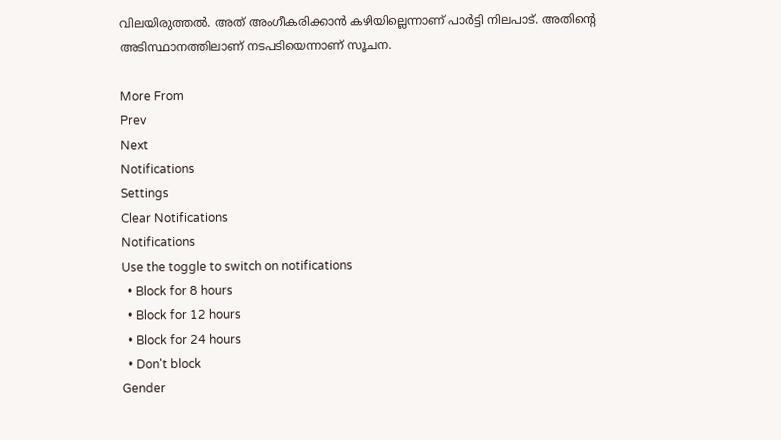വിലയിരുത്തല്‍. അത് അംഗീകരിക്കാന്‍ കഴിയില്ലെന്നാണ് പാര്‍ട്ടി നിലപാട്. അതിന്റെ അടിസ്ഥാനത്തിലാണ് നടപടിയെന്നാണ് സൂചന.

More From
Prev
Next
Notifications
Settings
Clear Notifications
Notifications
Use the toggle to switch on notifications
  • Block for 8 hours
  • Block for 12 hours
  • Block for 24 hours
  • Don't block
Gender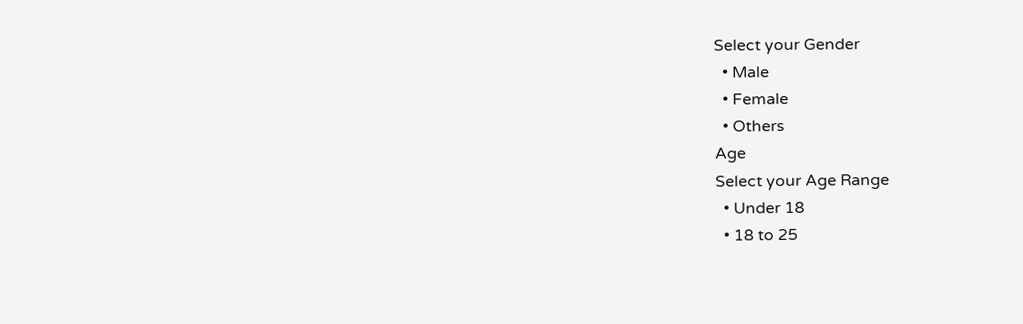Select your Gender
  • Male
  • Female
  • Others
Age
Select your Age Range
  • Under 18
  • 18 to 25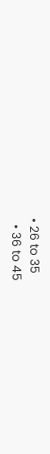• 26 to 35
  • 36 to 45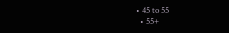• 45 to 55
  • 55+